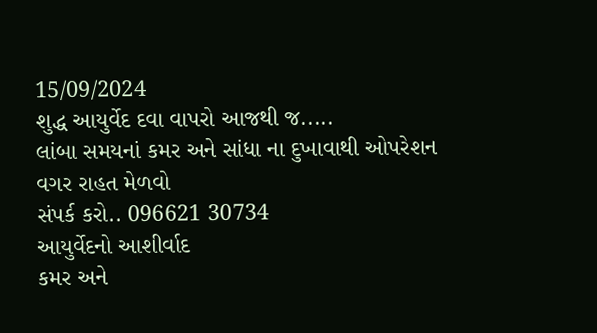15/09/2024
શુદ્ધ આયુર્વેદ દવા વાપરો આજથી જ.....
લાંબા સમયનાં કમર અને સાંધા ના દુખાવાથી ઓપરેશન વગર રાહત મેળવો
સંપર્ક કરો.. 096621 30734
આયુર્વેદનો આશીર્વાદ
કમર અને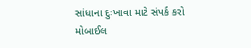સાંધાના દુઃખાવા માટે સંપર્ક કરો
મોબાઈલ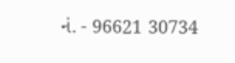નં. - 96621 30734